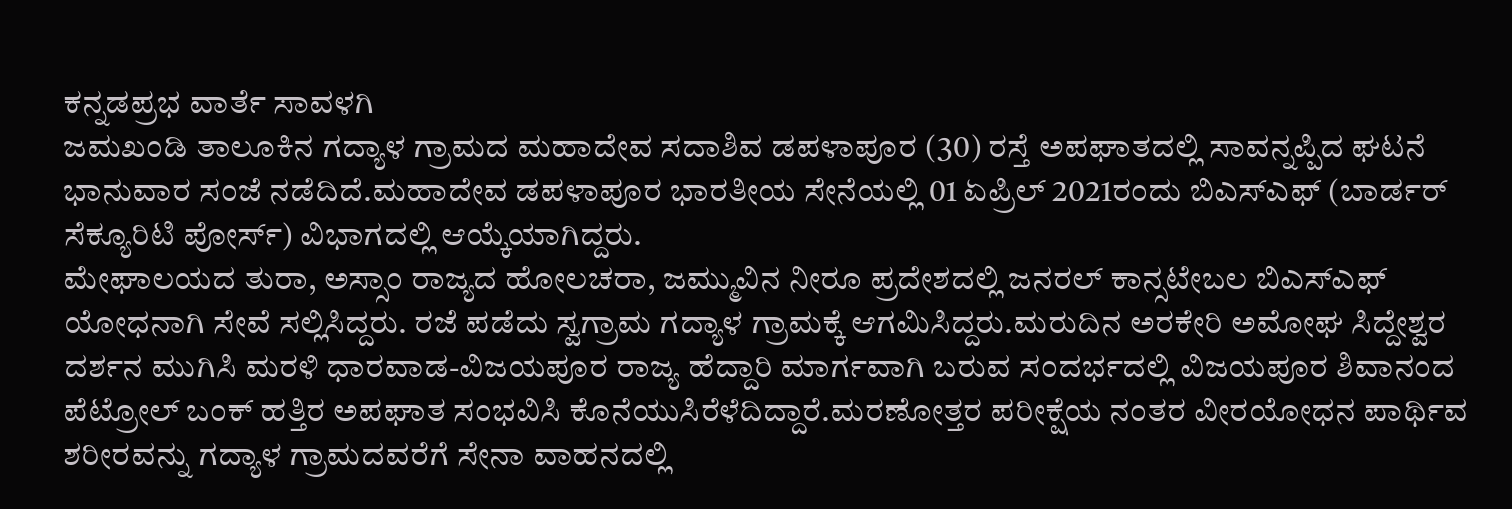ಕನ್ನಡಪ್ರಭ ವಾರ್ತೆ ಸಾವಳಗಿ
ಜಮಖಂಡಿ ತಾಲೂಕಿನ ಗದ್ಯಾಳ ಗ್ರಾಮದ ಮಹಾದೇವ ಸದಾಶಿವ ಡಪಳಾಪೂರ (30) ರಸ್ತೆ ಅಪಘಾತದಲ್ಲಿ ಸಾವನ್ನಪ್ಪಿದ ಘಟನೆ ಭಾನುವಾರ ಸಂಜೆ ನಡೆದಿದೆ.ಮಹಾದೇವ ಡಪಳಾಪೂರ ಭಾರತೀಯ ಸೇನೆಯಲ್ಲಿ 01 ಏಪ್ರಿಲ್ 2021ರಂದು ಬಿಎಸ್ಎಫ್ (ಬಾರ್ಡರ್ ಸೆಕ್ಯೂರಿಟಿ ಪೋರ್ಸ್) ವಿಭಾಗದಲ್ಲಿ ಆಯ್ಕೆಯಾಗಿದ್ದರು.
ಮೇಘಾಲಯದ ತುರಾ, ಅಸ್ಸಾಂ ರಾಜ್ಯದ ಹೋಲಚರಾ, ಜಮ್ಮುವಿನ ನೀರೂ ಪ್ರದೇಶದಲ್ಲಿ ಜನರಲ್ ಕಾನ್ಸಟೇಬಲ ಬಿಎಸ್ಎಫ್ ಯೋಧನಾಗಿ ಸೇವೆ ಸಲ್ಲಿಸಿದ್ದರು. ರಜೆ ಪಡೆದು ಸ್ವಗ್ರಾಮ ಗದ್ಯಾಳ ಗ್ರಾಮಕ್ಕೆ ಆಗಮಿಸಿದ್ದರು.ಮರುದಿನ ಅರಕೇರಿ ಅಮೋಘ ಸಿದ್ದೇಶ್ವರ ದರ್ಶನ ಮುಗಿಸಿ ಮರಳಿ ಧಾರವಾಡ-ವಿಜಯಪೂರ ರಾಜ್ಯ ಹೆದ್ದಾರಿ ಮಾರ್ಗವಾಗಿ ಬರುವ ಸಂದರ್ಭದಲ್ಲಿ ವಿಜಯಪೂರ ಶಿವಾನಂದ ಪೆಟ್ರೋಲ್ ಬಂಕ್ ಹತ್ತಿರ ಅಪಘಾತ ಸಂಭವಿಸಿ ಕೊನೆಯುಸಿರೆಳೆದಿದ್ದಾರೆ.ಮರಣೋತ್ತರ ಪರೀಕ್ಷೆಯ ನಂತರ ವೀರಯೋಧನ ಪಾರ್ಥಿವ ಶರೀರವನ್ನು ಗದ್ಯಾಳ ಗ್ರಾಮದವರೆಗೆ ಸೇನಾ ವಾಹನದಲ್ಲಿ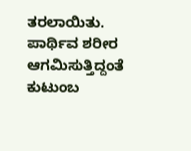ತರಲಾಯಿತು. ಪಾರ್ಥಿವ ಶರೀರ ಆಗಮಿಸುತ್ತಿದ್ದಂತೆ ಕುಟುಂಬ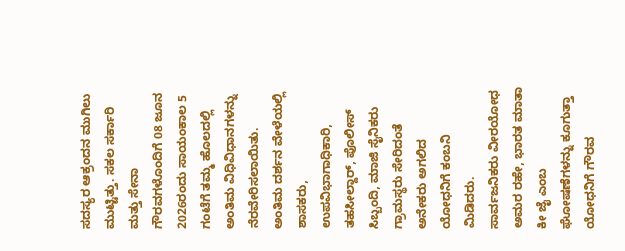ಸದಸ್ಯರ ಆಕ್ರಂದನ ಮುಗಿಲು ಮುಟ್ಟಿತ್ತು. ಸಕಲ ಸರ್ಕಾರಿ ಮತ್ತು ಸೇನಾ ಗೌರವಗಳೊಂದಿಗೆ 08 ಜೂನ 2026ರಂದು ಸಾಯಂಕಾಲ 5 ಗಂಟೆಗೆ ತಮ್ಮ ಹೊಲದಲ್ಲಿ ಅಂತಿಮ ವಿಧಿವಿಧಾನಗಳನ್ನು ನೆರವೇರಿಸಲಾಯಿತು.
ಅಂತಿಮ ದರ್ಶನ ವೇಳೆಯಲ್ಲಿ ಶಾಸಕರು, ಉಪವಿಭಾಗಾಧಿಕಾರಿ, ತಹಸೀಲ್ದಾರ್, ಪೊಲೀಸ್ ಸಿಬ್ಬಂದಿ, ಮಾಜಿ ಸೈನಿಕರು ಗ್ರಾಮಸ್ಥರು ಸೇರಿದಂತೆ ಅನೇಕರು ಅಗಲಿದ ಯೋಧನಿಗೆ ಕಂಬನಿ ಮಿಡಿದರು.
ಸಾರ್ವಜನಿಕರು ವೀರಯೋಧ ಅಮರ ರಹೇ, ಭಾರತ ಮಾತಾ ಕೀ ಜೈ ಎಂಬ ಘೋಷಣೆಗಳನ್ನು ಕೂಗುತ್ತಾ ಯೋಧನಿಗೆ ಗೌರವ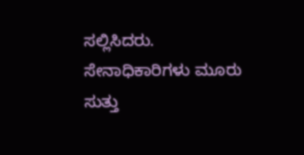ಸಲ್ಲಿಸಿದರು.
ಸೇನಾಧಿಕಾರಿಗಳು ಮೂರು ಸುತ್ತು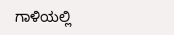ಗಾಳಿಯಲ್ಲಿ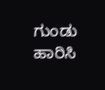ಗುಂಡು ಹಾರಿಸಿ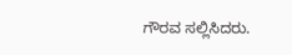ಗೌರವ ಸಲ್ಲಿಸಿದರು.